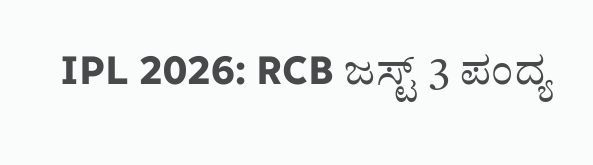IPL 2026: RCB ಜಸ್ಟ್ 3 ಪಂದ್ಯ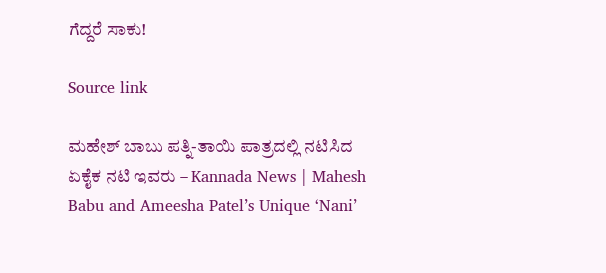ಗೆದ್ದರೆ ಸಾಕು!

Source link

ಮಹೇಶ್ ಬಾಬು ಪತ್ನಿ-ತಾಯಿ ಪಾತ್ರದಲ್ಲಿ ನಟಿಸಿದ ಏಕೈಕ ನಟಿ ಇವರು – Kannada News | Mahesh Babu and Ameesha Patel’s Unique ‘Nani’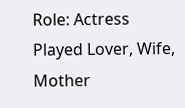Role: Actress Played Lover, Wife, Mother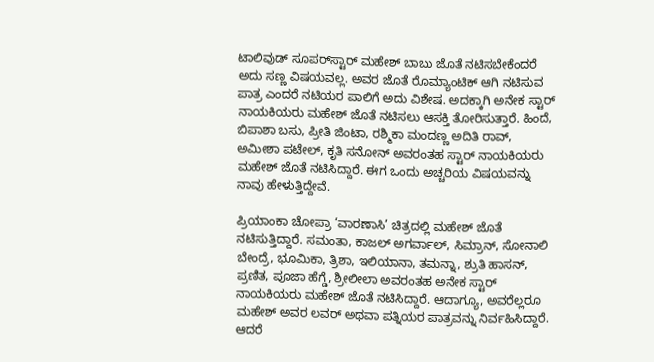ಟಾಲಿವುಡ್ ಸೂಪರ್‌ಸ್ಟಾರ್ ಮಹೇಶ್ ಬಾಬು ಜೊತೆ ನಟಿಸಬೇಕೆಂದರೆ ಅದು ಸಣ್ಣ ವಿಷಯವಲ್ಲ. ಅವರ ಜೊತೆ ರೊಮ್ಯಾಂಟಿಕ್ ಆಗಿ ನಟಿಸುವ ಪಾತ್ರ ಎಂದರೆ ನಟಿಯರ ಪಾಲಿಗೆ ಅದು ವಿಶೇಷ. ಅದಕ್ಕಾಗಿ ಅನೇಕ ಸ್ಟಾರ್ ನಾಯಕಿಯರು ಮಹೇಶ್ ಜೊತೆ ನಟಿಸಲು ಆಸಕ್ತಿ ತೋರಿಸುತ್ತಾರೆ. ಹಿಂದೆ, ಬಿಪಾಶಾ ಬಸು, ಪ್ರೀತಿ ಜಿಂಟಾ, ರಶ್ಮಿಕಾ ಮಂದಣ್ಣ ಅದಿತಿ ರಾವ್, ಅಮೀಶಾ ಪಟೇಲ್, ಕೃತಿ ಸನೋನ್ ಅವರಂತಹ ಸ್ಟಾರ್ ನಾಯಕಿಯರು ಮಹೇಶ್ ಜೊತೆ ನಟಿಸಿದ್ದಾರೆ. ಈಗ ಒಂದು ಅಚ್ಚರಿಯ ವಿಷಯವನ್ನು ನಾವು ಹೇಳುತ್ತಿದ್ದೇವೆ.

ಪ್ರಿಯಾಂಕಾ ಚೋಪ್ರಾ ‘ವಾರಣಾಸಿ’ ಚಿತ್ರದಲ್ಲಿ ಮಹೇಶ್ ಜೊತೆ ನಟಿಸುತ್ತಿದ್ದಾರೆ. ಸಮಂತಾ, ಕಾಜಲ್ ಅಗರ್ವಾಲ್, ಸಿಮ್ರಾನ್, ಸೋನಾಲಿ ಬೇಂದ್ರೆ, ಭೂಮಿಕಾ, ತ್ರಿಶಾ, ಇಲಿಯಾನಾ, ತಮನ್ನಾ, ಶ್ರುತಿ ಹಾಸನ್, ಪ್ರಣಿತ, ಪೂಜಾ ಹೆಗ್ಡೆ, ಶ್ರೀಲೀಲಾ ಅವರಂತಹ ಅನೇಕ ಸ್ಟಾರ್ ನಾಯಕಿಯರು ಮಹೇಶ್ ಜೊತೆ ನಟಿಸಿದ್ದಾರೆ. ಆದಾಗ್ಯೂ, ಅವರೆಲ್ಲರೂ ಮಹೇಶ್ ಅವರ ಲವರ್ ಅಥವಾ ಪತ್ನಿಯರ ಪಾತ್ರವನ್ನು ನಿರ್ವಹಿಸಿದ್ದಾರೆ. ಆದರೆ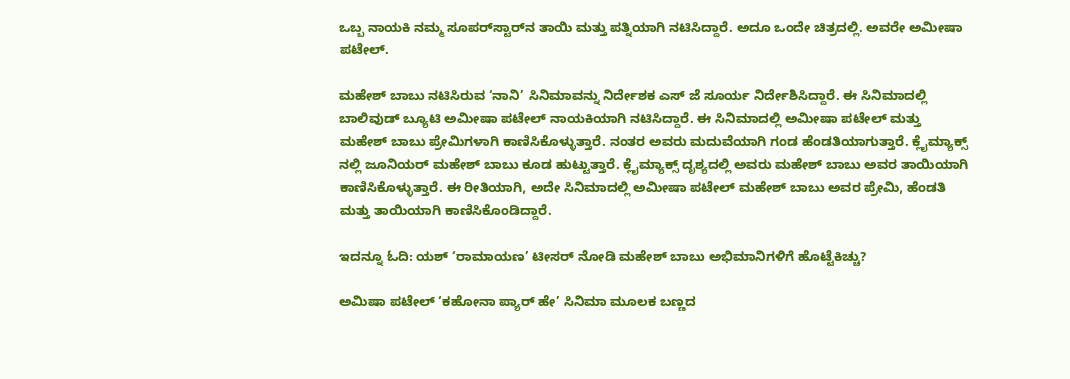ಒಬ್ಬ ನಾಯಕಿ ನಮ್ಮ ಸೂಪರ್‌ಸ್ಟಾರ್‌ನ ತಾಯಿ ಮತ್ತು ಪತ್ನಿಯಾಗಿ ನಟಿಸಿದ್ದಾರೆ. ಅದೂ ಒಂದೇ ಚಿತ್ರದಲ್ಲಿ. ಅವರೇ ಅಮೀಷಾ ಪಟೇಲ್.

ಮಹೇಶ್ ಬಾಬು ನಟಿಸಿರುವ ‘ನಾನಿ’ ಸಿನಿಮಾವನ್ನು ನಿರ್ದೇಶಕ ಎಸ್ ಜೆ ಸೂರ್ಯ ನಿರ್ದೇಶಿಸಿದ್ದಾರೆ. ಈ ಸಿನಿಮಾದಲ್ಲಿ ಬಾಲಿವುಡ್ ಬ್ಯೂಟಿ ಅಮೀಷಾ ಪಟೇಲ್ ನಾಯಕಿಯಾಗಿ ನಟಿಸಿದ್ದಾರೆ. ಈ ಸಿನಿಮಾದಲ್ಲಿ ಅಮೀಷಾ ಪಟೇಲ್ ಮತ್ತು ಮಹೇಶ್ ಬಾಬು ಪ್ರೇಮಿಗಳಾಗಿ ಕಾಣಿಸಿಕೊಳ್ಳುತ್ತಾರೆ. ನಂತರ ಅವರು ಮದುವೆಯಾಗಿ ಗಂಡ ಹೆಂಡತಿಯಾಗುತ್ತಾರೆ. ಕ್ಲೈಮ್ಯಾಕ್ಸ್ ನಲ್ಲಿ ಜೂನಿಯರ್ ಮಹೇಶ್ ಬಾಬು ಕೂಡ ಹುಟ್ಟುತ್ತಾರೆ. ಕ್ಲೈಮ್ಯಾಕ್ಸ್ ದೃಶ್ಯದಲ್ಲಿ ಅವರು ಮಹೇಶ್ ಬಾಬು ಅವರ ತಾಯಿಯಾಗಿ ಕಾಣಿಸಿಕೊಳ್ಳುತ್ತಾರೆ. ಈ ರೀತಿಯಾಗಿ, ಅದೇ ಸಿನಿಮಾದಲ್ಲಿ ಅಮೀಷಾ ಪಟೇಲ್ ಮಹೇಶ್ ಬಾಬು ಅವರ ಪ್ರೇಮಿ, ಹೆಂಡತಿ ಮತ್ತು ತಾಯಿಯಾಗಿ ಕಾಣಿಸಿಕೊಂಡಿದ್ದಾರೆ.

ಇದನ್ನೂ ಓದಿ: ಯಶ್ ‘ರಾಮಾಯಣ’ ಟೀಸರ್ ನೋಡಿ ಮಹೇಶ್ ಬಾಬು ಅಭಿಮಾನಿಗಳಿಗೆ ಹೊಟ್ಟೆಕಿಚ್ಚು?

ಅಮಿಷಾ ಪಟೇಲ್ ‘ಕಹೋನಾ ಪ್ಯಾರ್ ಹೇ’ ಸಿನಿಮಾ ಮೂಲಕ ಬಣ್ಣದ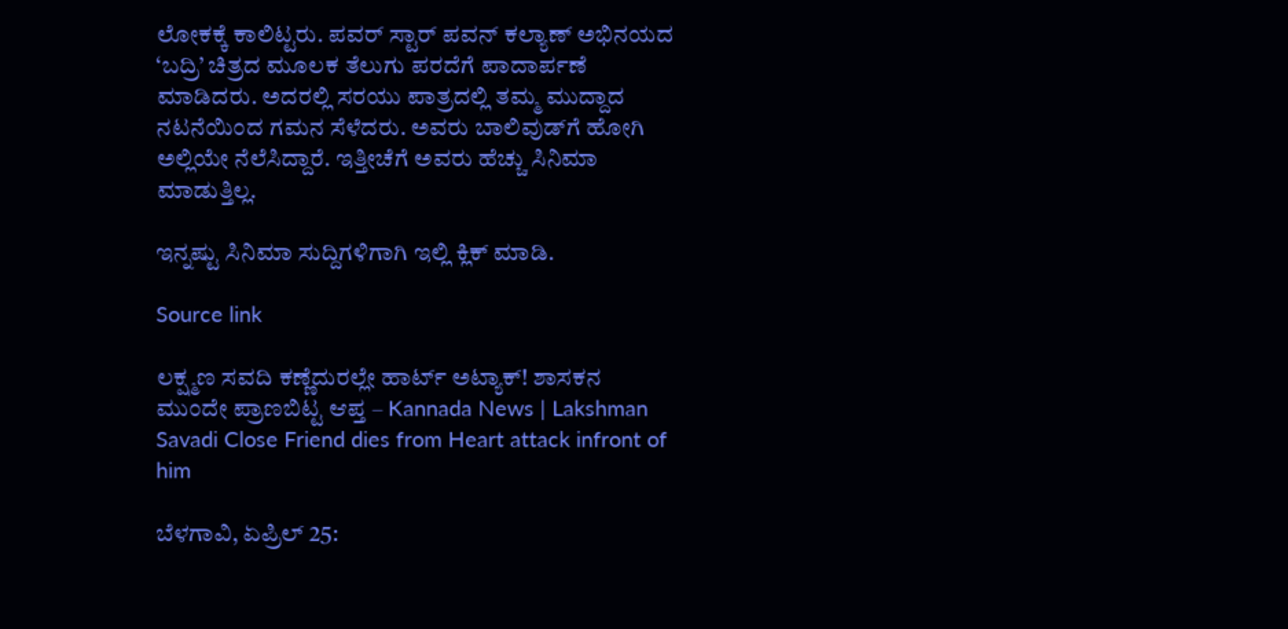ಲೋಕಕ್ಕೆ ಕಾಲಿಟ್ಟರು. ಪವರ್ ಸ್ಟಾರ್ ಪವನ್ ಕಲ್ಯಾಣ್ ಅಭಿನಯದ ‘ಬದ್ರಿ’ ಚಿತ್ರದ ಮೂಲಕ ತೆಲುಗು ಪರದೆಗೆ ಪಾದಾರ್ಪಣೆ ಮಾಡಿದರು. ಅದರಲ್ಲಿ ಸರಯು ಪಾತ್ರದಲ್ಲಿ ತಮ್ಮ ಮುದ್ದಾದ ನಟನೆಯಿಂದ ಗಮನ ಸೆಳೆದರು. ಅವರು ಬಾಲಿವುಡ್‌ಗೆ ಹೋಗಿ ಅಲ್ಲಿಯೇ ನೆಲೆಸಿದ್ದಾರೆ. ಇತ್ತೀಚೆಗೆ ಅವರು ಹೆಚ್ಚು ಸಿನಿಮಾ ಮಾಡುತ್ತಿಲ್ಲ.

ಇನ್ನಷ್ಟು ಸಿನಿಮಾ ಸುದ್ದಿಗಳಿಗಾಗಿ ಇಲ್ಲಿ ಕ್ಲಿಕ್ ಮಾಡಿ.

Source link

ಲಕ್ಷ್ಮಣ ಸವದಿ ಕಣ್ಣೆದುರಲ್ಲೇ ಹಾರ್ಟ್ ಅಟ್ಯಾಕ್! ಶಾಸಕನ ಮುಂದೇ ಪ್ರಾಣಬಿಟ್ಟ ಆಪ್ತ – Kannada News | Lakshman Savadi Close Friend dies from Heart attack infront of him

ಬೆಳಗಾವಿ, ಏಪ್ರಿಲ್ 25: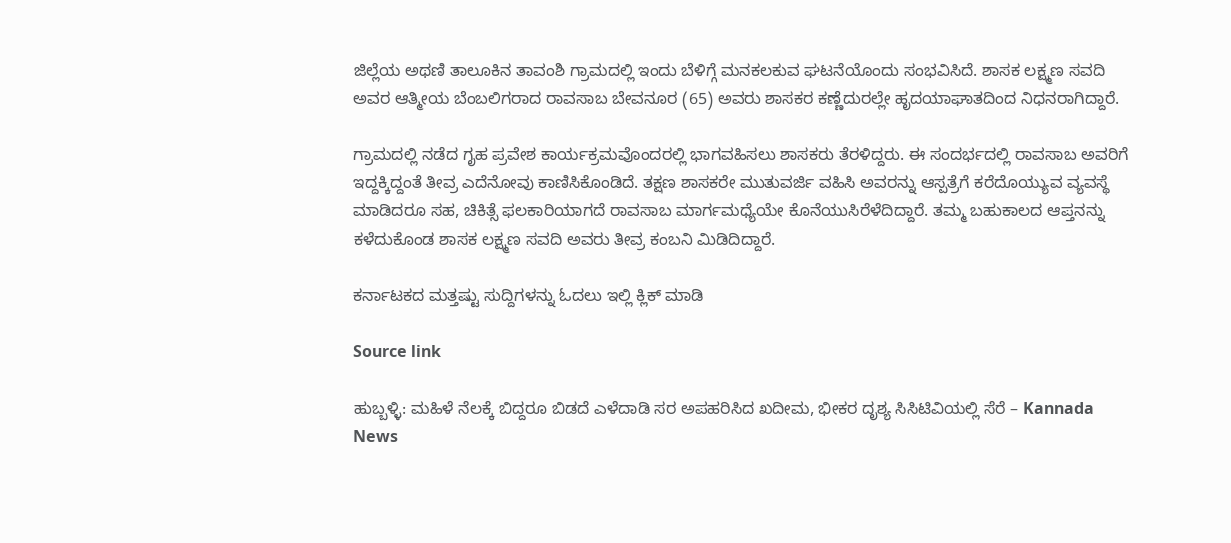ಜಿಲ್ಲೆಯ ಅಥಣಿ ತಾಲೂಕಿನ ತಾವಂಶಿ ಗ್ರಾಮದಲ್ಲಿ ಇಂದು ಬೆಳಿಗ್ಗೆ ಮನಕಲಕುವ ಘಟನೆಯೊಂದು ಸಂಭವಿಸಿದೆ. ಶಾಸಕ ಲಕ್ಷ್ಮಣ ಸವದಿ ಅವರ ಆತ್ಮೀಯ ಬೆಂಬಲಿಗರಾದ ರಾವಸಾಬ ಬೇವನೂರ (65) ಅವರು ಶಾಸಕರ ಕಣ್ಣೆದುರಲ್ಲೇ ಹೃದಯಾಘಾತದಿಂದ ನಿಧನರಾಗಿದ್ದಾರೆ.

ಗ್ರಾಮದಲ್ಲಿ ನಡೆದ ಗೃಹ ಪ್ರವೇಶ ಕಾರ್ಯಕ್ರಮವೊಂದರಲ್ಲಿ ಭಾಗವಹಿಸಲು ಶಾಸಕರು ತೆರಳಿದ್ದರು. ಈ ಸಂದರ್ಭದಲ್ಲಿ ರಾವಸಾಬ ಅವರಿಗೆ ಇದ್ದಕ್ಕಿದ್ದಂತೆ ತೀವ್ರ ಎದೆನೋವು ಕಾಣಿಸಿಕೊಂಡಿದೆ. ತಕ್ಷಣ ಶಾಸಕರೇ ಮುತುವರ್ಜಿ ವಹಿಸಿ ಅವರನ್ನು ಆಸ್ಪತ್ರೆಗೆ ಕರೆದೊಯ್ಯುವ ವ್ಯವಸ್ಥೆ ಮಾಡಿದರೂ ಸಹ, ಚಿಕಿತ್ಸೆ ಫಲಕಾರಿಯಾಗದೆ ರಾವಸಾಬ ಮಾರ್ಗಮಧ್ಯೆಯೇ ಕೊನೆಯುಸಿರೆಳೆದಿದ್ದಾರೆ. ತಮ್ಮ ಬಹುಕಾಲದ ಆಪ್ತನನ್ನು ಕಳೆದುಕೊಂಡ ಶಾಸಕ ಲಕ್ಷ್ಮಣ ಸವದಿ ಅವರು ತೀವ್ರ ಕಂಬನಿ ಮಿಡಿದಿದ್ದಾರೆ.

ಕರ್ನಾಟಕದ ಮತ್ತಷ್ಟು ಸುದ್ದಿಗಳನ್ನು ಓದಲು ಇಲ್ಲಿ ಕ್ಲಿಕ್ ಮಾಡಿ

Source link

ಹುಬ್ಬಳ್ಳಿ: ಮಹಿಳೆ ನೆಲಕ್ಕೆ ಬಿದ್ದರೂ ಬಿಡದೆ ಎಳೆದಾಡಿ ಸರ ಅಪಹರಿಸಿದ ಖದೀಮ, ಭೀಕರ ದೃಶ್ಯ ಸಿಸಿಟಿವಿಯಲ್ಲಿ ಸೆರೆ – Kannada News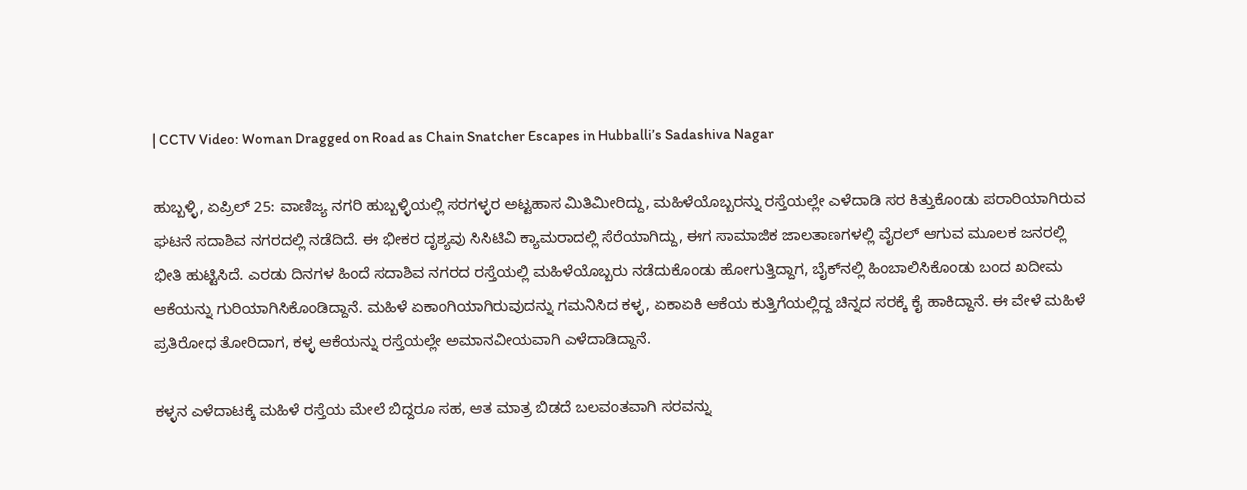| CCTV Video: Woman Dragged on Road as Chain Snatcher Escapes in Hubballi’s Sadashiva Nagar

ಹುಬ್ಬಳ್ಳಿ, ಏಪ್ರಿಲ್ 25: ವಾಣಿಜ್ಯ ನಗರಿ ಹುಬ್ಬಳ್ಳಿಯಲ್ಲಿ ಸರಗಳ್ಳರ ಅಟ್ಟಹಾಸ ಮಿತಿಮೀರಿದ್ದು, ಮಹಿಳೆಯೊಬ್ಬರನ್ನು ರಸ್ತೆಯಲ್ಲೇ ಎಳೆದಾಡಿ ಸರ ಕಿತ್ತುಕೊಂಡು ಪರಾರಿಯಾಗಿರುವ ಘಟನೆ ಸದಾಶಿವ ನಗರದಲ್ಲಿ ನಡೆದಿದೆ. ಈ ಭೀಕರ ದೃಶ್ಯವು ಸಿಸಿಟಿವಿ ಕ್ಯಾಮರಾದಲ್ಲಿ ಸೆರೆಯಾಗಿದ್ದು, ಈಗ ಸಾಮಾಜಿಕ ಜಾಲತಾಣಗಳಲ್ಲಿ ವೈರಲ್ ಆಗುವ ಮೂಲಕ ಜನರಲ್ಲಿ ಭೀತಿ ಹುಟ್ಟಿಸಿದೆ. ಎರಡು ದಿನಗಳ ಹಿಂದೆ ಸದಾಶಿವ ನಗರದ ರಸ್ತೆಯಲ್ಲಿ ಮಹಿಳೆಯೊಬ್ಬರು ನಡೆದುಕೊಂಡು ಹೋಗುತ್ತಿದ್ದಾಗ, ಬೈಕ್‌ನಲ್ಲಿ ಹಿಂಬಾಲಿಸಿಕೊಂಡು ಬಂದ ಖದೀಮ ಆಕೆಯನ್ನು ಗುರಿಯಾಗಿಸಿಕೊಂಡಿದ್ದಾನೆ. ಮಹಿಳೆ ಏಕಾಂಗಿಯಾಗಿರುವುದನ್ನು ಗಮನಿಸಿದ ಕಳ್ಳ, ಏಕಾಏಕಿ ಆಕೆಯ ಕುತ್ತಿಗೆಯಲ್ಲಿದ್ದ ಚಿನ್ನದ ಸರಕ್ಕೆ ಕೈ ಹಾಕಿದ್ದಾನೆ. ಈ ವೇಳೆ ಮಹಿಳೆ ಪ್ರತಿರೋಧ ತೋರಿದಾಗ, ಕಳ್ಳ ಆಕೆಯನ್ನು ರಸ್ತೆಯಲ್ಲೇ ಅಮಾನವೀಯವಾಗಿ ಎಳೆದಾಡಿದ್ದಾನೆ.

ಕಳ್ಳನ ಎಳೆದಾಟಕ್ಕೆ ಮಹಿಳೆ ರಸ್ತೆಯ ಮೇಲೆ ಬಿದ್ದರೂ ಸಹ, ಆತ ಮಾತ್ರ ಬಿಡದೆ ಬಲವಂತವಾಗಿ ಸರವನ್ನು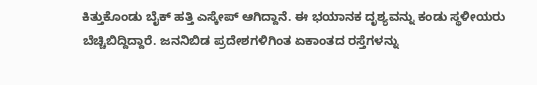ಕಿತ್ತುಕೊಂಡು ಬೈಕ್ ಹತ್ತಿ ಎಸ್ಕೇಪ್ ಆಗಿದ್ದಾನೆ. ಈ ಭಯಾನಕ ದೃಶ್ಯವನ್ನು ಕಂಡು ಸ್ಥಳೀಯರು ಬೆಚ್ಚಿಬಿದ್ದಿದ್ದಾರೆ. ಜನನಿಬಿಡ ಪ್ರದೇಶಗಳಿಗಿಂತ ಏಕಾಂತದ ರಸ್ತೆಗಳನ್ನು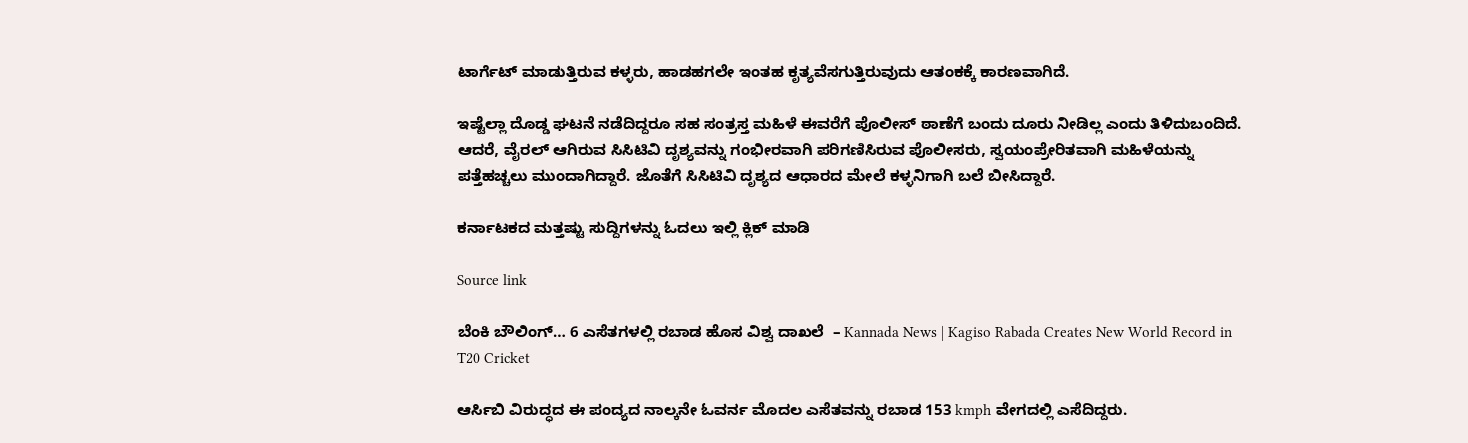ಟಾರ್ಗೆಟ್ ಮಾಡುತ್ತಿರುವ ಕಳ್ಳರು, ಹಾಡಹಗಲೇ ಇಂತಹ ಕೃತ್ಯವೆಸಗುತ್ತಿರುವುದು ಆತಂಕಕ್ಕೆ ಕಾರಣವಾಗಿದೆ.

ಇಷ್ಟೆಲ್ಲಾ ದೊಡ್ಡ ಘಟನೆ ನಡೆದಿದ್ದರೂ ಸಹ ಸಂತ್ರಸ್ತ ಮಹಿಳೆ ಈವರೆಗೆ ಪೊಲೀಸ್ ಠಾಣೆಗೆ ಬಂದು ದೂರು ನೀಡಿಲ್ಲ ಎಂದು ತಿಳಿದುಬಂದಿದೆ. ಆದರೆ, ವೈರಲ್ ಆಗಿರುವ ಸಿಸಿಟಿವಿ ದೃಶ್ಯವನ್ನು ಗಂಭೀರವಾಗಿ ಪರಿಗಣಿಸಿರುವ ಪೊಲೀಸರು, ಸ್ವಯಂಪ್ರೇರಿತವಾಗಿ ಮಹಿಳೆಯನ್ನು ಪತ್ತೆಹಚ್ಚಲು ಮುಂದಾಗಿದ್ದಾರೆ. ಜೊತೆಗೆ ಸಿಸಿಟಿವಿ ದೃಶ್ಯದ ಆಧಾರದ ಮೇಲೆ ಕಳ್ಳನಿಗಾಗಿ ಬಲೆ ಬೀಸಿದ್ದಾರೆ.

ಕರ್ನಾಟಕದ ಮತ್ತಷ್ಟು ಸುದ್ದಿಗಳನ್ನು ಓದಲು ಇಲ್ಲಿ ಕ್ಲಿಕ್ ಮಾಡಿ

Source link

ಬೆಂಕಿ ಬೌಲಿಂಗ್… 6 ಎಸೆತಗಳಲ್ಲಿ ರಬಾಡ ಹೊಸ ವಿಶ್ವ ದಾಖಲೆ  – Kannada News | Kagiso Rabada Creates New World Record in T20 Cricket

ಆರ್ಸಿಬಿ ವಿರುದ್ಧದ ಈ ಪಂದ್ಯದ ನಾಲ್ಕನೇ ಓವರ್ನ ಮೊದಲ ಎಸೆತವನ್ನು ರಬಾಡ 153 kmph ವೇಗದಲ್ಲಿ ಎಸೆದಿದ್ದರು.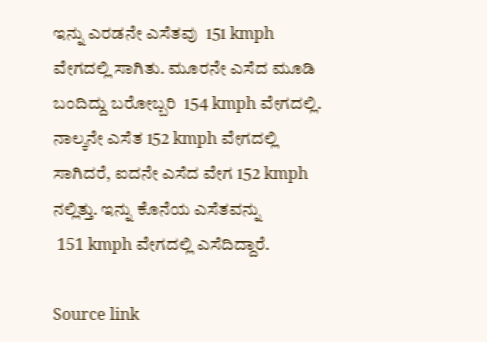ಇನ್ನು ಎರಡನೇ ಎಸೆತವು  151 kmph ವೇಗದಲ್ಲಿ ಸಾಗಿತು. ಮೂರನೇ ಎಸೆದ ಮೂಡಿ ಬಂದಿದ್ದು ಬರೋಬ್ಬರಿ  154 kmph ವೇಗದಲ್ಲಿ. ನಾಲ್ಕನೇ ಎಸೆತ 152 kmph ವೇಗದಲ್ಲಿ ಸಾಗಿದರೆ, ಐದನೇ ಎಸೆದ ವೇಗ 152 kmph ನಲ್ಲಿತ್ತು. ಇನ್ನು ಕೊನೆಯ ಎಸೆತವನ್ನು
 151 kmph ವೇಗದಲ್ಲಿ ಎಸೆದಿದ್ದಾರೆ.

Source link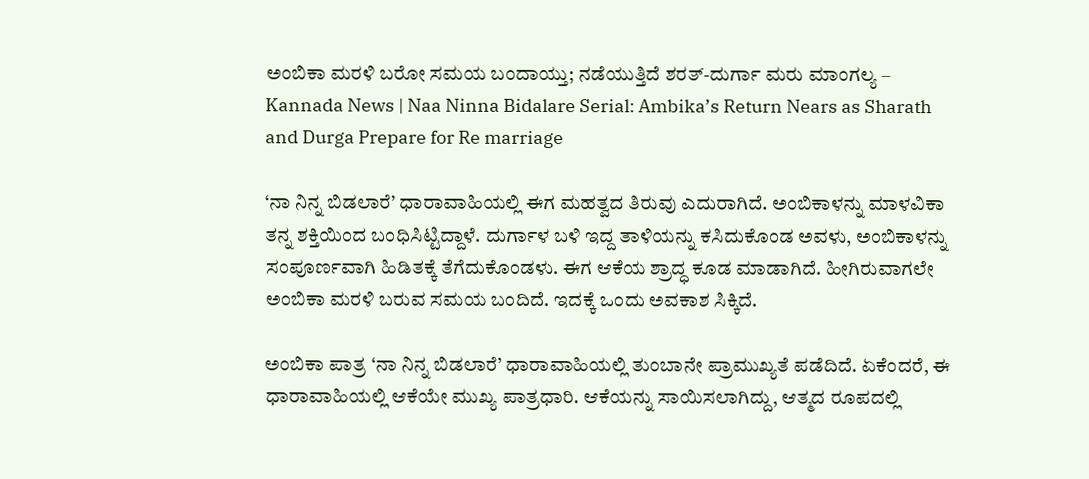ಅಂಬಿಕಾ ಮರಳಿ ಬರೋ ಸಮಯ ಬಂದಾಯ್ತು; ನಡೆಯುತ್ತಿದೆ ಶರತ್-ದುರ್ಗಾ ಮರು ಮಾಂಗಲ್ಯ – Kannada News | Naa Ninna Bidalare Serial: Ambika’s Return Nears as Sharath and Durga Prepare for Re marriage

‘ನಾ ನಿನ್ನ ಬಿಡಲಾರೆ’ ಧಾರಾವಾಹಿಯಲ್ಲಿ ಈಗ ಮಹತ್ವದ ತಿರುವು ಎದುರಾಗಿದೆ. ಅಂಬಿಕಾಳನ್ನು ಮಾಳವಿಕಾ ತನ್ನ ಶಕ್ತಿಯಿಂದ ಬಂಧಿಸಿಟ್ಟಿದ್ದಾಳೆ. ದುರ್ಗಾಳ ಬಳಿ ಇದ್ದ ತಾಳಿಯನ್ನು ಕಸಿದುಕೊಂಡ ಅವಳು, ಅಂಬಿಕಾಳನ್ನು ಸಂಪೂರ್ಣವಾಗಿ ಹಿಡಿತಕ್ಕೆ ತೆಗೆದುಕೊಂಡಳು. ಈಗ ಆಕೆಯ ಶ್ರಾದ್ಧ ಕೂಡ ಮಾಡಾಗಿದೆ. ಹೀಗಿರುವಾಗಲೇ ಅಂಬಿಕಾ ಮರಳಿ ಬರುವ ಸಮಯ ಬಂದಿದೆ. ಇದಕ್ಕೆ ಒಂದು ಅವಕಾಶ ಸಿಕ್ಕಿದೆ.

ಅಂಬಿಕಾ ಪಾತ್ರ ‘ನಾ ನಿನ್ನ ಬಿಡಲಾರೆ’ ಧಾರಾವಾಹಿಯಲ್ಲಿ ತುಂಬಾನೇ ಪ್ರಾಮುಖ್ಯತೆ ಪಡೆದಿದೆ. ಏಕೆಂದರೆ, ಈ ಧಾರಾವಾಹಿಯಲ್ಲಿ ಆಕೆಯೇ ಮುಖ್ಯ ಪಾತ್ರಧಾರಿ. ಆಕೆಯನ್ನು ಸಾಯಿಸಲಾಗಿದ್ದು, ಆತ್ಮದ ರೂಪದಲ್ಲಿ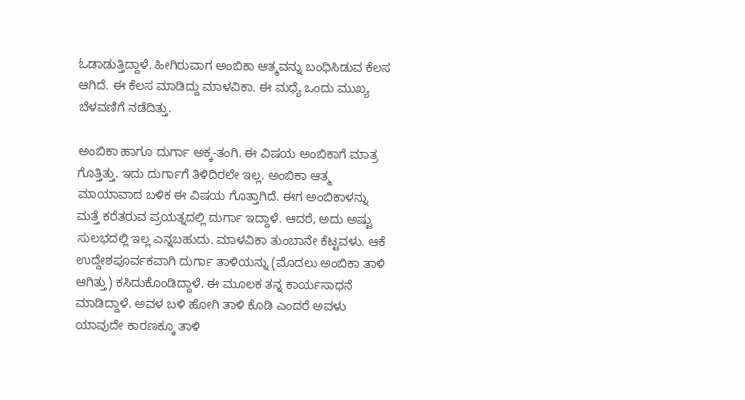ಓಡಾಡುತ್ತಿದ್ದಾಳೆ. ಹೀಗಿರುವಾಗ ಅಂಬಿಕಾ ಆತ್ಮವನ್ನು ಬಂಧಿಸಿಡುವ ಕೆಲಸ ಆಗಿದೆ. ಈ ಕೆಲಸ ಮಾಡಿದ್ದು ಮಾಳವಿಕಾ. ಈ ಮಧ್ಯೆ ಒಂದು ಮುಖ್ಯ ಬೆಳವಣಿಗೆ ನಡೆದಿತ್ತು.

ಅಂಬಿಕಾ ಹಾಗೂ ದುರ್ಗಾ ಅಕ್ಕ-ತಂಗಿ. ಈ ವಿಷಯ ಅಂಬಿಕಾಗೆ ಮಾತ್ರ ಗೊತ್ತಿತ್ತು. ಇದು ದುರ್ಗಾಗೆ ತಿಳಿದಿರಲೇ ಇಲ್ಲ. ಅಂಬಿಕಾ ಆತ್ಮ ಮಾಯಾವಾದ ಬಳಿಕ ಈ ವಿಷಯ ಗೊತ್ತಾಗಿದೆ. ಈಗ ಅಂಬಿಕಾಳನ್ನು ಮತ್ತೆ ಕರೆತರುವ ಪ್ರಯತ್ನದಲ್ಲಿ ದುರ್ಗಾ ಇದ್ದಾಳೆ. ಆದರೆ, ಅದು ಅಷ್ಟು ಸುಲಭದಲ್ಲಿ ಇಲ್ಲ ಎನ್ನಬಹುದು. ಮಾಳವಿಕಾ ತುಂಬಾನೇ ಕೆಟ್ಟವಳು. ಆಕೆ ಉದ್ದೇಶಪೂರ್ವಕವಾಗಿ ದುರ್ಗಾ ತಾಳಿಯನ್ನು (ಮೊದಲು ಅಂಬಿಕಾ ತಾಳಿ ಆಗಿತ್ತು) ಕಸಿದುಕೊಂಡಿದ್ದಾಳೆ. ಈ ಮೂಲಕ ತನ್ನ ಕಾರ್ಯಸಾಧನೆ ಮಾಡಿದ್ದಾಳೆ. ಅವಳ ಬಳಿ ಹೋಗಿ ತಾಳಿ ಕೊಡಿ ಎಂದರೆ ಅವಳು ಯಾವುದೇ ಕಾರಣಕ್ಕೂ ತಾಳಿ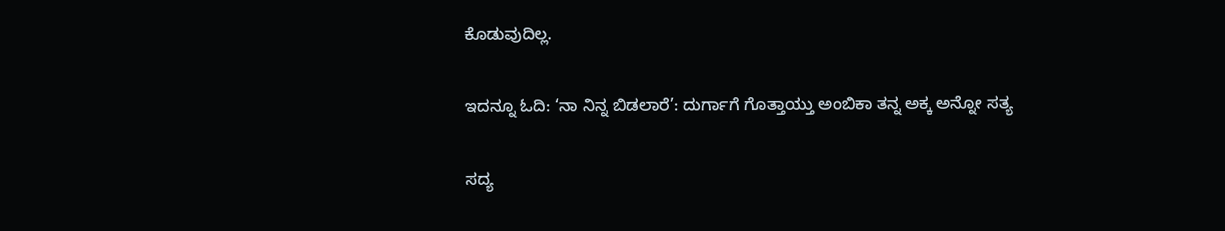ಕೊಡುವುದಿಲ್ಲ.

ಇದನ್ನೂ ಓದಿ: ‘ನಾ ನಿನ್ನ ಬಿಡಲಾರೆ’: ದುರ್ಗಾಗೆ ಗೊತ್ತಾಯ್ತು ಅಂಬಿಕಾ ತನ್ನ ಅಕ್ಕ ಅನ್ನೋ ಸತ್ಯ

ಸದ್ಯ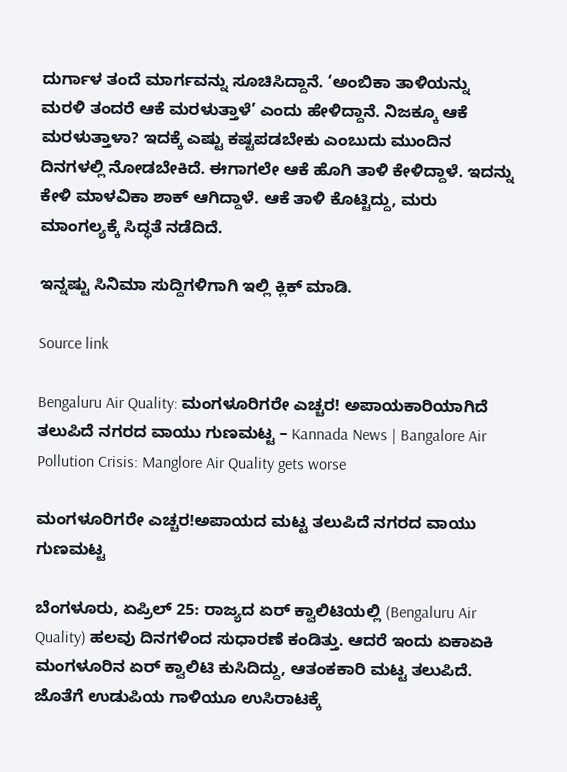ದುರ್ಗಾಳ ತಂದೆ ಮಾರ್ಗವನ್ನು ಸೂಚಿಸಿದ್ದಾನೆ. ‘ಅಂಬಿಕಾ ತಾಳಿಯನ್ನು ಮರಳಿ ತಂದರೆ ಆಕೆ ಮರಳುತ್ತಾಳೆ’ ಎಂದು ಹೇಳಿದ್ದಾನೆ. ನಿಜಕ್ಕೂ ಆಕೆ ಮರಳುತ್ತಾಳಾ? ಇದಕ್ಕೆ ಎಷ್ಟು ಕಷ್ಟಪಡಬೇಕು ಎಂಬುದು ಮುಂದಿನ ದಿನಗಳಲ್ಲಿ ನೋಡಬೇಕಿದೆ. ಈಗಾಗಲೇ ಆಕೆ ಹೊಗಿ ತಾಳಿ ಕೇಳಿದ್ದಾಳೆ. ಇದನ್ನು ಕೇಳಿ ಮಾಳವಿಕಾ ಶಾಕ್ ಆಗಿದ್ದಾಳೆ. ಆಕೆ ತಾಳಿ ಕೊಟ್ಟಿದ್ದು, ಮರು ಮಾಂಗಲ್ಯಕ್ಕೆ ಸಿದ್ಧತೆ ನಡೆದಿದೆ.

ಇನ್ನಷ್ಟು ಸಿನಿಮಾ ಸುದ್ದಿಗಳಿಗಾಗಿ ಇಲ್ಲಿ ಕ್ಲಿಕ್ ಮಾಡಿ.

Source link

Bengaluru Air Quality: ಮಂಗಳೂರಿಗರೇ ಎಚ್ಚರ! ಅಪಾಯಕಾರಿಯಾಗಿದೆ ತಲುಪಿದೆ ನಗರದ ವಾಯು ಗುಣಮಟ್ಟ – Kannada News | Bangalore Air Pollution Crisis: Manglore Air Quality gets worse

ಮಂಗಳೂರಿಗರೇ ಎಚ್ಚರ!ಅಪಾಯದ ಮಟ್ಟ ತಲುಪಿದೆ ನಗರದ ವಾಯು ಗುಣಮಟ್ಟ

ಬೆಂಗಳೂರು, ಏಪ್ರಿಲ್ 25: ರಾಜ್ಯದ ಏರ್ ಕ್ವಾಲಿಟಿಯಲ್ಲಿ (Bengaluru Air Quality) ಹಲವು ದಿನಗಳಿಂದ ಸುಧಾರಣೆ ಕಂಡಿತ್ತು. ಆದರೆ ಇಂದು ಏಕಾಏಕಿ ಮಂಗಳೂರಿನ ಏರ್ ಕ್ವಾಲಿಟಿ ಕುಸಿದಿದ್ದು, ಆತಂಕಕಾರಿ ಮಟ್ಟ ತಲುಪಿದೆ. ಜೊತೆಗೆ ಉಡುಪಿಯ ಗಾಳಿಯೂ ಉಸಿರಾಟಕ್ಕೆ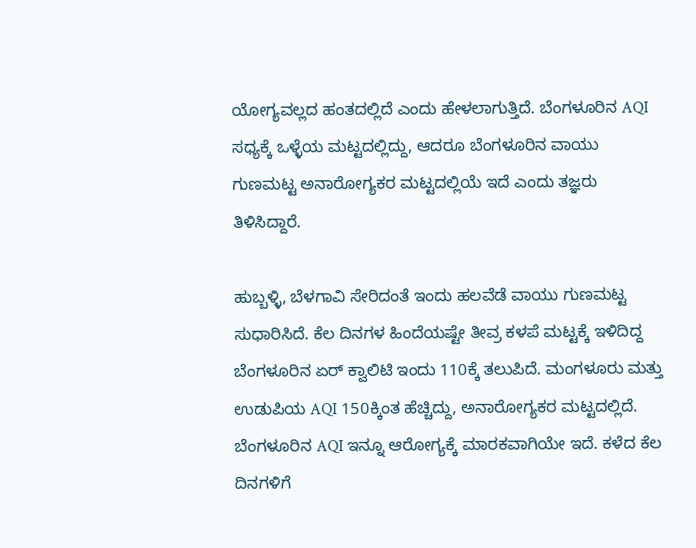ಯೋಗ್ಯವಲ್ಲದ ಹಂತದಲ್ಲಿದೆ ಎಂದು ಹೇಳಲಾಗುತ್ತಿದೆ. ಬೆಂಗಳೂರಿನ AQI ಸಧ್ಯಕ್ಕೆ ಒಳ್ಳೆಯ ಮಟ್ಟದಲ್ಲಿದ್ದು, ಆದರೂ ಬೆಂಗಳೂರಿನ ವಾಯು ಗುಣಮಟ್ಟ ಅನಾರೋಗ್ಯಕರ ಮಟ್ಟದಲ್ಲಿಯೆ ಇದೆ ಎಂದು ತಜ್ಞರು ತಿಳಿಸಿದ್ದಾರೆ.

ಹುಬ್ಬಳ್ಳಿ, ಬೆಳಗಾವಿ ಸೇರಿದಂತೆ ಇಂದು ಹಲವೆಡೆ ವಾಯು ಗುಣಮಟ್ಟ ಸುಧಾರಿಸಿದೆ. ಕೆಲ ದಿನಗಳ ಹಿಂದೆಯಷ್ಟೇ ತೀವ್ರ ಕಳಪೆ ಮಟ್ಟಕ್ಕೆ ಇಳಿದಿದ್ದ ಬೆಂಗಳೂರಿನ ಏರ್ ಕ್ವಾಲಿಟಿ ಇಂದು 110ಕ್ಕೆ ತಲುಪಿದೆ. ಮಂಗಳೂರು ಮತ್ತು ಉಡುಪಿಯ AQI 150ಕ್ಕಿಂತ ಹೆಚ್ಚಿದ್ದು, ಅನಾರೋಗ್ಯಕರ ಮಟ್ಟದಲ್ಲಿದೆ. ಬೆಂಗಳೂರಿನ AQI ಇನ್ನೂ ಆರೋಗ್ಯಕ್ಕೆ ಮಾರಕವಾಗಿಯೇ ಇದೆ. ಕಳೆದ ಕೆಲ ದಿನಗಳಿಗೆ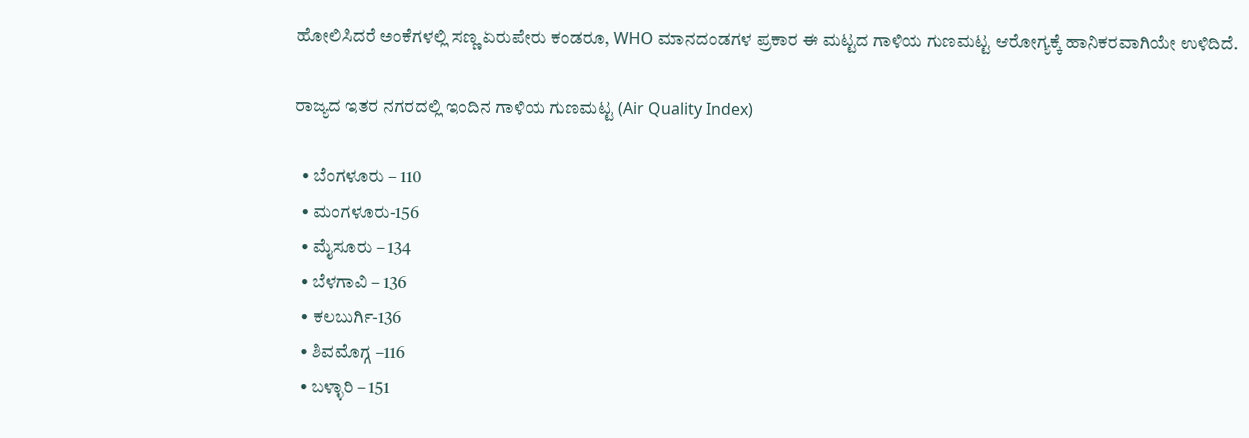ಹೋಲಿಸಿದರೆ ಅಂಕೆಗಳಲ್ಲಿ ಸಣ್ಣ ಏರುಪೇರು ಕಂಡರೂ, WHO ಮಾನದಂಡಗಳ ಪ್ರಕಾರ ಈ ಮಟ್ಟದ ಗಾಳಿಯ ಗುಣಮಟ್ಟ ಆರೋಗ್ಯಕ್ಕೆ ಹಾನಿಕರವಾಗಿಯೇ ಉಳಿದಿದೆ.

ರಾಜ್ಯದ ಇತರ ನಗರದಲ್ಲಿ ಇಂದಿನ ಗಾಳಿಯ ಗುಣಮಟ್ಟ (Air Quality Index)

  • ಬೆಂಗಳೂರು – 110
  • ಮಂಗಳೂರು-156
  • ಮೈಸೂರು – 134
  • ಬೆಳಗಾವಿ – 136
  • ಕಲಬುರ್ಗಿ-136
  • ಶಿವಮೊಗ್ಗ –116
  • ಬಳ್ಳಾರಿ – 151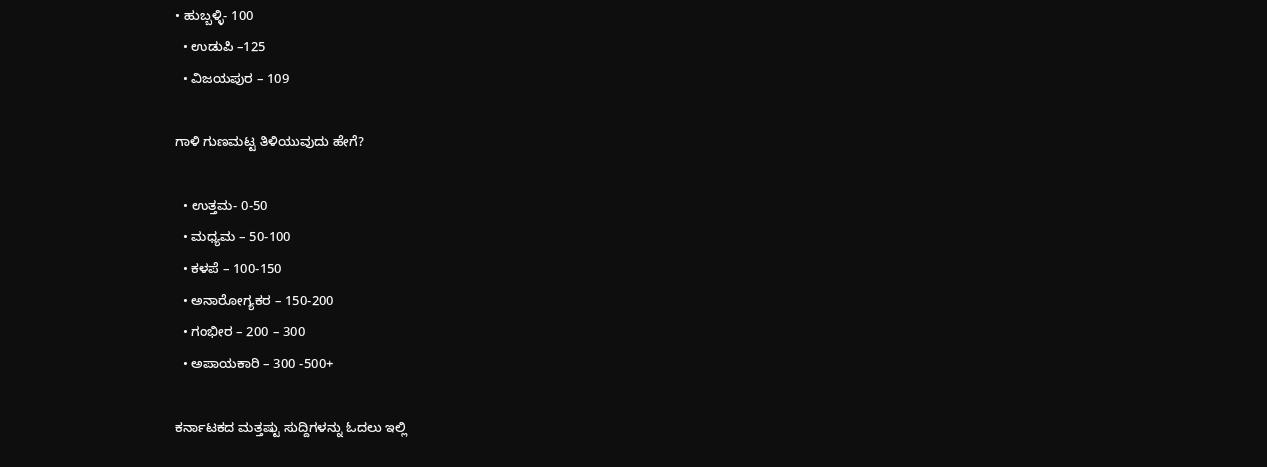• ಹುಬ್ಬಳ್ಳಿ- 100
  • ಉಡುಪಿ –125
  • ವಿಜಯಪುರ – 109

ಗಾಳಿ ಗುಣಮಟ್ಟ ತಿಳಿಯುವುದು ಹೇಗೆ?

  • ಉತ್ತಮ- 0-50
  • ಮಧ್ಯಮ – 50-100
  • ಕಳಪೆ – 100-150
  • ಅನಾರೋಗ್ಯಕರ – 150-200
  • ಗಂಭೀರ – 200 – 300
  • ಅಪಾಯಕಾರಿ – 300 -500+

ಕರ್ನಾಟಕದ ಮತ್ತಷ್ಟು ಸುದ್ದಿಗಳನ್ನು ಓದಲು ಇಲ್ಲಿ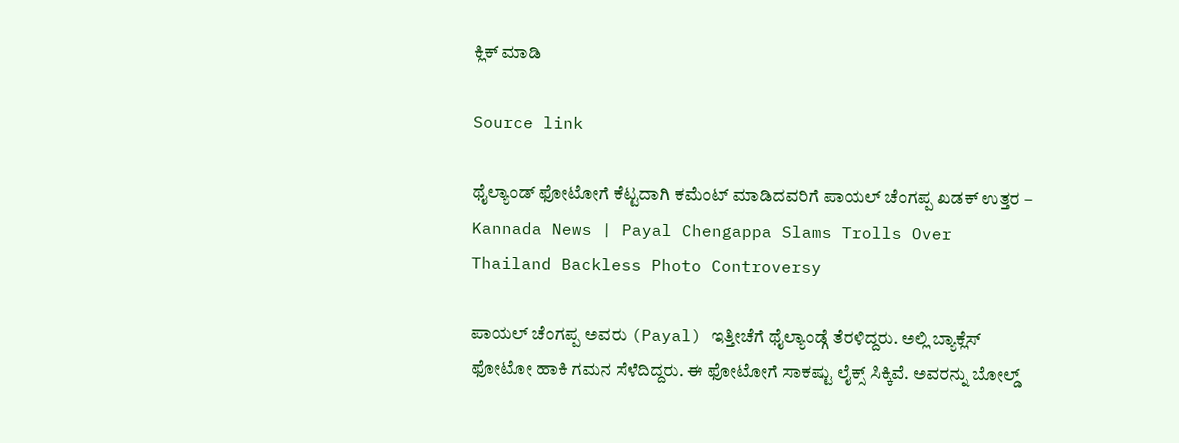ಕ್ಲಿಕ್ ಮಾಡಿ

Source link

ಥೈಲ್ಯಾಂಡ್ ಫೋಟೋಗೆ ಕೆಟ್ಟದಾಗಿ ಕಮೆಂಟ್ ಮಾಡಿದವರಿಗೆ ಪಾಯಲ್ ಚೆಂಗಪ್ಪ ಖಡಕ್ ಉತ್ತರ – Kannada News | Payal Chengappa Slams Trolls Over Thailand Backless Photo Controversy

ಪಾಯಲ್ ಚೆಂಗಪ್ಪ ಅವರು (Payal) ಇತ್ತೀಚೆಗೆ ಥೈಲ್ಯಾಂಡ್ಗೆ ತೆರಳಿದ್ದರು. ಅಲ್ಲಿ ಬ್ಯಾಕ್ಲೆಸ್ ಫೋಟೋ ಹಾಕಿ ಗಮನ ಸೆಳೆದಿದ್ದರು. ಈ ಫೋಟೋಗೆ ಸಾಕಷ್ಟು ಲೈಕ್ಸ್ ಸಿಕ್ಕಿವೆ. ಅವರನ್ನು ಬೋಲ್ಡ್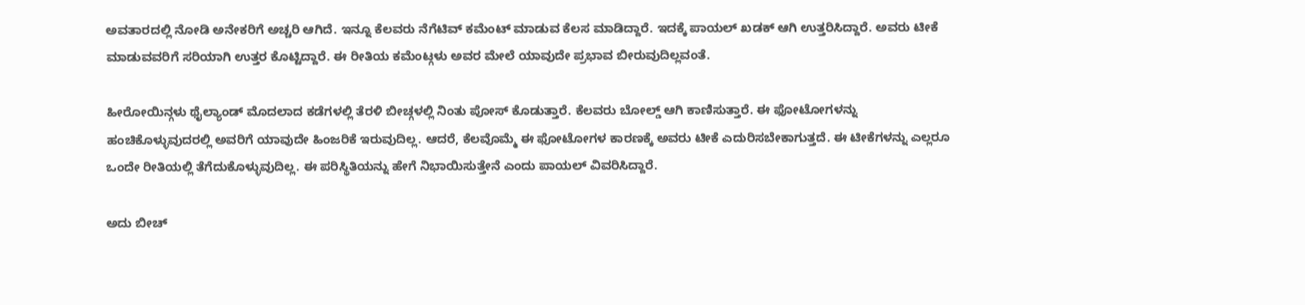ಅವತಾರದಲ್ಲಿ ನೋಡಿ ಅನೇಕರಿಗೆ ಅಚ್ಚರಿ ಆಗಿದೆ. ಇನ್ನೂ ಕೆಲವರು ನೆಗೆಟಿವ್ ಕಮೆಂಟ್ ಮಾಡುವ ಕೆಲಸ ಮಾಡಿದ್ದಾರೆ. ಇದಕ್ಕೆ ಪಾಯಲ್ ಖಡಕ್ ಆಗಿ ಉತ್ತರಿಸಿದ್ದಾರೆ. ಅವರು ಟೀಕೆ ಮಾಡುವವರಿಗೆ ಸರಿಯಾಗಿ ಉತ್ತರ ಕೊಟ್ಟಿದ್ದಾರೆ. ಈ ರೀತಿಯ ಕಮೆಂಟ್ಗಳು ಅವರ ಮೇಲೆ ಯಾವುದೇ ಪ್ರಭಾವ ಬೀರುವುದಿಲ್ಲವಂತೆ.

ಹೀರೋಯಿನ್ಗಳು ಥೈಲ್ಯಾಂಡ್ ಮೊದಲಾದ ಕಡೆಗಳಲ್ಲಿ ತೆರಳಿ ಬೀಚ್ಗಳಲ್ಲಿ ನಿಂತು ಪೋಸ್ ಕೊಡುತ್ತಾರೆ. ಕೆಲವರು ಬೋಲ್ಡ್ ಆಗಿ ಕಾಣಿಸುತ್ತಾರೆ. ಈ ಫೋಟೋಗಳನ್ನು ಹಂಚಿಕೊಳ್ಳುವುದರಲ್ಲಿ ಅವರಿಗೆ ಯಾವುದೇ ಹಿಂಜರಿಕೆ ಇರುವುದಿಲ್ಲ. ಆದರೆ, ಕೆಲವೊಮ್ಮೆ ಈ ಫೋಟೋಗಳ ಕಾರಣಕ್ಕೆ ಅವರು ಟೀಕೆ ಎದುರಿಸಬೇಕಾಗುತ್ತದೆ. ಈ ಟೀಕೆಗಳನ್ನು ಎಲ್ಲರೂ ಒಂದೇ ರೀತಿಯಲ್ಲಿ ತೆಗೆದುಕೊಳ್ಳುವುದಿಲ್ಲ. ಈ ಪರಿಸ್ಥಿತಿಯನ್ನು ಹೇಗೆ ನಿಭಾಯಿಸುತ್ತೇನೆ ಎಂದು ಪಾಯಲ್ ವಿವರಿಸಿದ್ದಾರೆ.

ಅದು ಬೀಚ್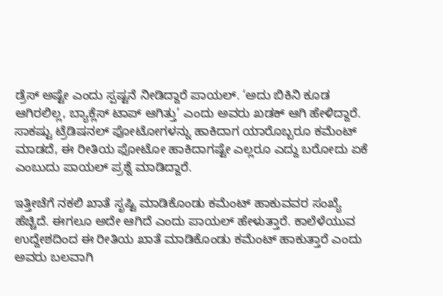ಡ್ರೆಸ್ ಅಷ್ಟೇ ಎಂದು ಸ್ಪಷ್ಟನೆ ನೀಡಿದ್ದಾರೆ ಪಾಯಲ್. ‘ಅದು ಬಿಕಿನಿ ಕೂಡ ಆಗಿರಲಿಲ್ಲ, ಬ್ಯಾಕ್ಲೆಸ್ ಟಾಪ್ ಆಗಿತ್ತು’ ಎಂದು ಅವರು ಖಡಕ್ ಆಗಿ ಹೇಳಿದ್ದಾರೆ. ಸಾಕಷ್ಟು ಟ್ರೆಡಿಷನಲ್ ಫೋಟೋಗಳನ್ನು ಹಾಕಿದಾಗ ಯಾರೊಬ್ಬರೂ ಕಮೆಂಟ್ ಮಾಡದೆ, ಈ ರೀತಿಯ ಫೋಟೋ ಹಾಕಿದಾಗಷ್ಟೇ ಎಲ್ಲರೂ ಎದ್ದು ಬರೋದು ಏಕೆ ಎಂಬುದು ಪಾಯಲ್ ಪ್ರಶ್ನೆ ಮಾಡಿದ್ದಾರೆ.

ಇತ್ತೀಚೆಗೆ ನಕಲಿ ಖಾತೆ ಸೃಷ್ಟಿ ಮಾಡಿಕೊಂಡು ಕಮೆಂಟ್ ಹಾಕುವವರ ಸಂಖ್ಯೆ ಹೆಚ್ಚಿದೆ. ಈಗಲೂ ಅದೇ ಆಗಿದೆ ಎಂದು ಪಾಯಲ್ ಹೇಳುತ್ತಾರೆ. ಕಾಲೆಳೆಯುವ ಉದ್ದೇಶದಿಂದ ಈ ರೀತಿಯ ಖಾತೆ ಮಾಡಿಕೊಂಡು ಕಮೆಂಟ್ ಹಾಕುತ್ತಾರೆ ಎಂದು ಅವರು ಬಲವಾಗಿ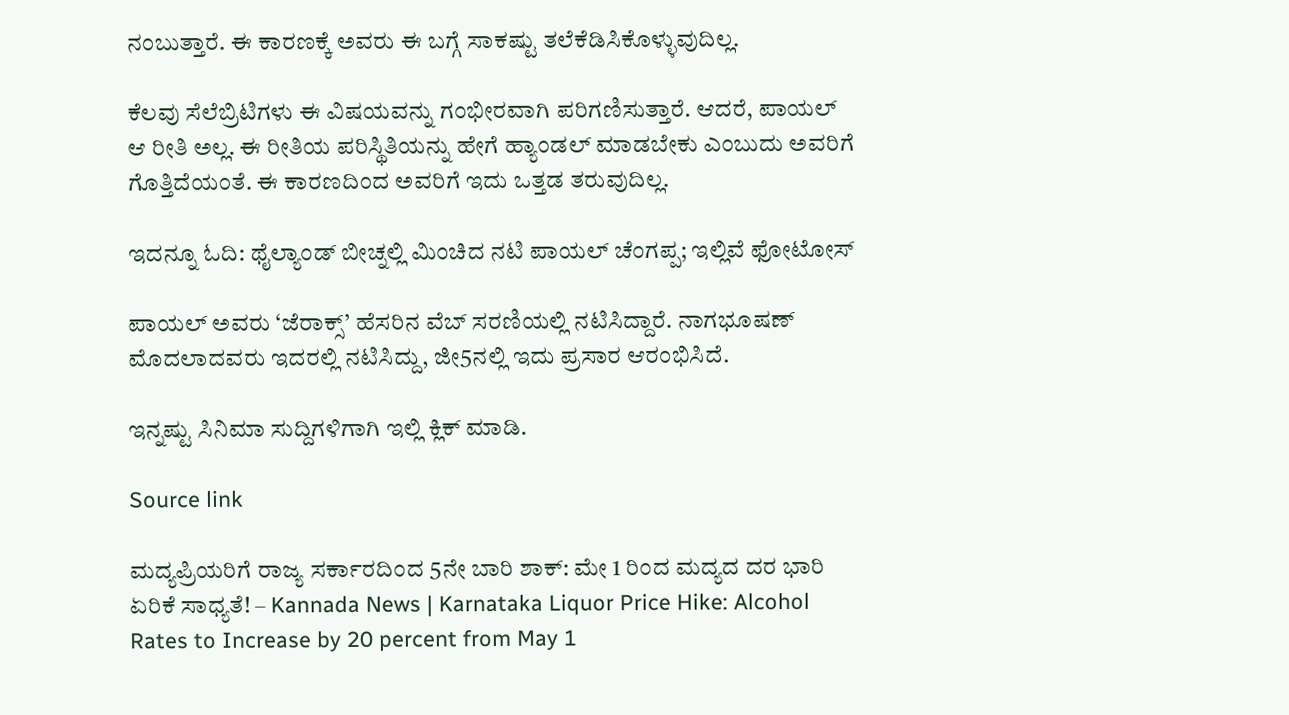ನಂಬುತ್ತಾರೆ. ಈ ಕಾರಣಕ್ಕೆ ಅವರು ಈ ಬಗ್ಗೆ ಸಾಕಷ್ಟು ತಲೆಕೆಡಿಸಿಕೊಳ್ಳುವುದಿಲ್ಲ.

ಕೆಲವು ಸೆಲೆಬ್ರಿಟಿಗಳು ಈ ವಿಷಯವನ್ನು ಗಂಭೀರವಾಗಿ ಪರಿಗಣಿಸುತ್ತಾರೆ. ಆದರೆ, ಪಾಯಲ್ ಆ ರೀತಿ ಅಲ್ಲ. ಈ ರೀತಿಯ ಪರಿಸ್ಥಿತಿಯನ್ನು ಹೇಗೆ ಹ್ಯಾಂಡಲ್ ಮಾಡಬೇಕು ಎಂಬುದು ಅವರಿಗೆ ಗೊತ್ತಿದೆಯಂತೆ. ಈ ಕಾರಣದಿಂದ ಅವರಿಗೆ ಇದು ಒತ್ತಡ ತರುವುದಿಲ್ಲ.

ಇದನ್ನೂ ಓದಿ: ಥೈಲ್ಯಾಂಡ್ ಬೀಚ್ನಲ್ಲಿ ಮಿಂಚಿದ ನಟಿ ಪಾಯಲ್ ಚೆಂಗಪ್ಪ; ಇಲ್ಲಿವೆ ಫೋಟೋಸ್

ಪಾಯಲ್ ಅವರು ‘ಜೆರಾಕ್ಸ್’ ಹೆಸರಿನ ವೆಬ್ ಸರಣಿಯಲ್ಲಿ ನಟಿಸಿದ್ದಾರೆ. ನಾಗಭೂಷಣ್ ಮೊದಲಾದವರು ಇದರಲ್ಲಿ ನಟಿಸಿದ್ದು, ಜೀ5ನಲ್ಲಿ ಇದು ಪ್ರಸಾರ ಆರಂಭಿಸಿದೆ.

ಇನ್ನಷ್ಟು ಸಿನಿಮಾ ಸುದ್ದಿಗಳಿಗಾಗಿ ಇಲ್ಲಿ ಕ್ಲಿಕ್ ಮಾಡಿ.

Source link

ಮದ್ಯಪ್ರಿಯರಿಗೆ ರಾಜ್ಯ ಸರ್ಕಾರದಿಂದ 5ನೇ ಬಾರಿ ಶಾಕ್: ಮೇ 1 ರಿಂದ ಮದ್ಯದ ದರ ಭಾರಿ ಏರಿಕೆ ಸಾಧ್ಯತೆ! – Kannada News | Karnataka Liquor Price Hike: Alcohol Rates to Increase by 20 percent from May 1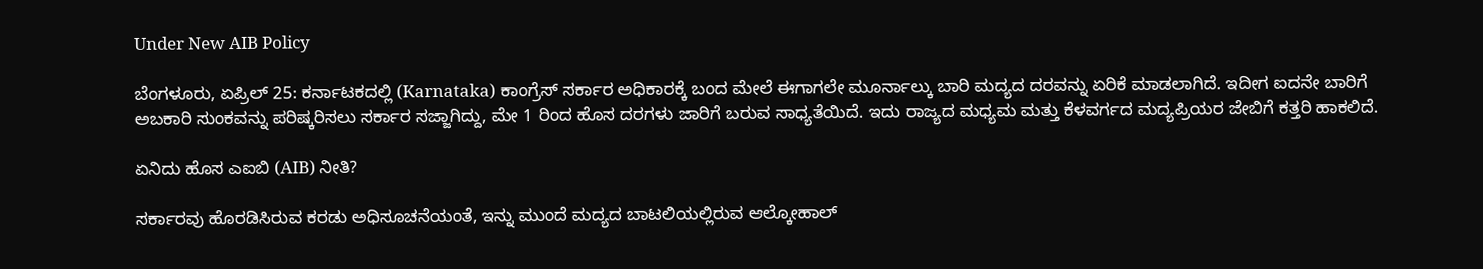Under New AIB Policy

ಬೆಂಗಳೂರು, ಏಪ್ರಿಲ್ 25: ಕರ್ನಾಟಕದಲ್ಲಿ (Karnataka) ಕಾಂಗ್ರೆಸ್ ಸರ್ಕಾರ ಅಧಿಕಾರಕ್ಕೆ ಬಂದ ಮೇಲೆ ಈಗಾಗಲೇ ಮೂರ್ನಾಲ್ಕು ಬಾರಿ ಮದ್ಯದ ದರವನ್ನು ಏರಿಕೆ ಮಾಡಲಾಗಿದೆ. ಇದೀಗ ಐದನೇ ಬಾರಿಗೆ ಅಬಕಾರಿ ಸುಂಕವನ್ನು ಪರಿಷ್ಕರಿಸಲು ಸರ್ಕಾರ ಸಜ್ಜಾಗಿದ್ದು, ಮೇ 1 ರಿಂದ ಹೊಸ ದರಗಳು ಜಾರಿಗೆ ಬರುವ ಸಾಧ್ಯತೆಯಿದೆ. ಇದು ರಾಜ್ಯದ ಮಧ್ಯಮ ಮತ್ತು ಕೆಳವರ್ಗದ ಮದ್ಯಪ್ರಿಯರ ಜೇಬಿಗೆ ಕತ್ತರಿ ಹಾಕಲಿದೆ.

ಏನಿದು ಹೊಸ ಎಐಬಿ (AIB) ನೀತಿ?

ಸರ್ಕಾರವು ಹೊರಡಿಸಿರುವ ಕರಡು ಅಧಿಸೂಚನೆಯಂತೆ, ಇನ್ನು ಮುಂದೆ ಮದ್ಯದ ಬಾಟಲಿಯಲ್ಲಿರುವ ಆಲ್ಕೋಹಾಲ್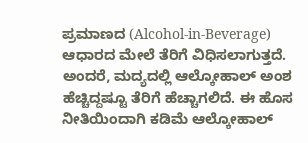ಪ್ರಮಾಣದ (Alcohol-in-Beverage) ಆಧಾರದ ಮೇಲೆ ತೆರಿಗೆ ವಿಧಿಸಲಾಗುತ್ತದೆ. ಅಂದರೆ, ಮದ್ಯದಲ್ಲಿ ಆಲ್ಕೋಹಾಲ್ ಅಂಶ ಹೆಚ್ಚಿದ್ದಷ್ಟೂ ತೆರಿಗೆ ಹೆಚ್ಚಾಗಲಿದೆ. ಈ ಹೊಸ ನೀತಿಯಿಂದಾಗಿ ಕಡಿಮೆ ಆಲ್ಕೋಹಾಲ್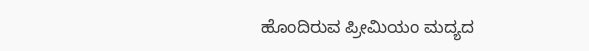ಹೊಂದಿರುವ ಪ್ರೀಮಿಯಂ ಮದ್ಯದ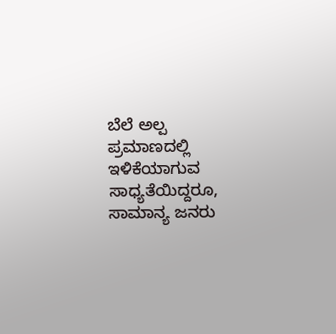ಬೆಲೆ ಅಲ್ಪ ಪ್ರಮಾಣದಲ್ಲಿ ಇಳಿಕೆಯಾಗುವ ಸಾಧ್ಯತೆಯಿದ್ದರೂ, ಸಾಮಾನ್ಯ ಜನರು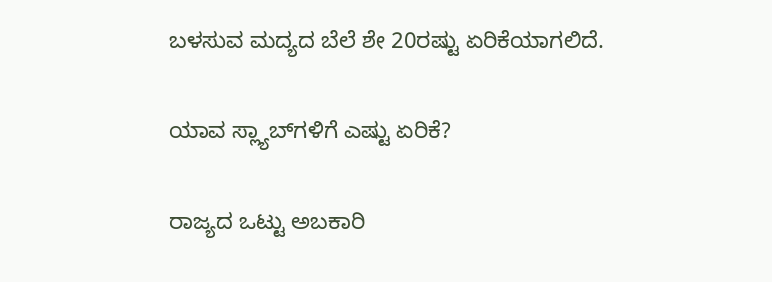ಬಳಸುವ ಮದ್ಯದ ಬೆಲೆ ಶೇ 20ರಷ್ಟು ಏರಿಕೆಯಾಗಲಿದೆ.

ಯಾವ ಸ್ಲ್ಯಾಬ್‌ಗಳಿಗೆ ಎಷ್ಟು ಏರಿಕೆ?

ರಾಜ್ಯದ ಒಟ್ಟು ಅಬಕಾರಿ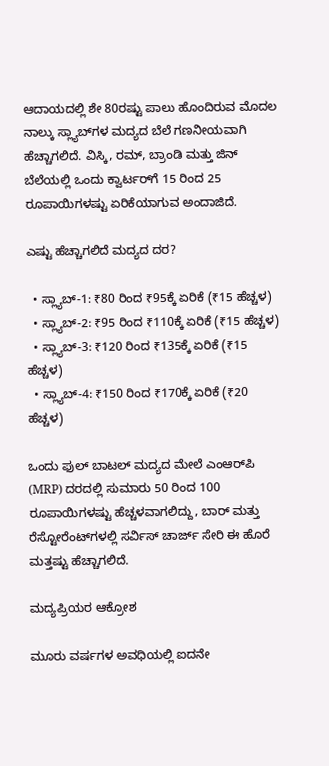ಆದಾಯದಲ್ಲಿ ಶೇ 80ರಷ್ಟು ಪಾಲು ಹೊಂದಿರುವ ಮೊದಲ ನಾಲ್ಕು ಸ್ಲ್ಯಾಬ್‌ಗಳ ಮದ್ಯದ ಬೆಲೆ ಗಣನೀಯವಾಗಿ ಹೆಚ್ಚಾಗಲಿದೆ. ವಿಸ್ಕಿ, ರಮ್, ಬ್ರಾಂಡಿ ಮತ್ತು ಜಿನ್ ಬೆಲೆಯಲ್ಲಿ ಒಂದು ಕ್ವಾರ್ಟರ್‌ಗೆ 15 ರಿಂದ 25 ರೂಪಾಯಿಗಳಷ್ಟು ಏರಿಕೆಯಾಗುವ ಅಂದಾಜಿದೆ.

ಎಷ್ಟು ಹೆಚ್ಚಾಗಲಿದೆ ಮದ್ಯದ ದರ?

  • ಸ್ಲ್ಯಾಬ್-1: ₹80 ರಿಂದ ₹95ಕ್ಕೆ ಏರಿಕೆ (₹15 ಹೆಚ್ಚಳ)
  • ಸ್ಲ್ಯಾಬ್-2: ₹95 ರಿಂದ ₹110ಕ್ಕೆ ಏರಿಕೆ (₹15 ಹೆಚ್ಚಳ)
  • ಸ್ಲ್ಯಾಬ್-3: ₹120 ರಿಂದ ₹135ಕ್ಕೆ ಏರಿಕೆ (₹15 ಹೆಚ್ಚಳ)
  • ಸ್ಲ್ಯಾಬ್-4: ₹150 ರಿಂದ ₹170ಕ್ಕೆ ಏರಿಕೆ (₹20 ಹೆಚ್ಚಳ)

ಒಂದು ಫುಲ್ ಬಾಟಲ್ ಮದ್ಯದ ಮೇಲೆ ಎಂಆರ್‌ಪಿ (MRP) ದರದಲ್ಲಿ ಸುಮಾರು 50 ರಿಂದ 100 ರೂಪಾಯಿಗಳಷ್ಟು ಹೆಚ್ಚಳವಾಗಲಿದ್ದು, ಬಾರ್ ಮತ್ತು ರೆಸ್ಟೋರೆಂಟ್‌ಗಳಲ್ಲಿ ಸರ್ವಿಸ್ ಚಾರ್ಜ್ ಸೇರಿ ಈ ಹೊರೆ ಮತ್ತಷ್ಟು ಹೆಚ್ಚಾಗಲಿದೆ.

ಮದ್ಯಪ್ರಿಯರ ಆಕ್ರೋಶ

ಮೂರು ವರ್ಷಗಳ ಅವಧಿಯಲ್ಲಿ ಐದನೇ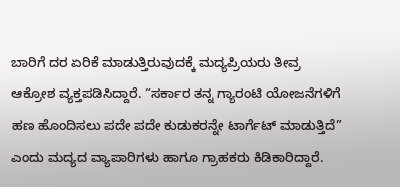ಬಾರಿಗೆ ದರ ಏರಿಕೆ ಮಾಡುತ್ತಿರುವುದಕ್ಕೆ ಮದ್ಯಪ್ರಿಯರು ತೀವ್ರ ಆಕ್ರೋಶ ವ್ಯಕ್ತಪಡಿಸಿದ್ದಾರೆ. “ಸರ್ಕಾರ ತನ್ನ ಗ್ಯಾರಂಟಿ ಯೋಜನೆಗಳಿಗೆ ಹಣ ಹೊಂದಿಸಲು ಪದೇ ಪದೇ ಕುಡುಕರನ್ನೇ ಟಾರ್ಗೆಟ್ ಮಾಡುತ್ತಿದೆ” ಎಂದು ಮದ್ಯದ ವ್ಯಾಪಾರಿಗಳು ಹಾಗೂ ಗ್ರಾಹಕರು ಕಿಡಿಕಾರಿದ್ದಾರೆ.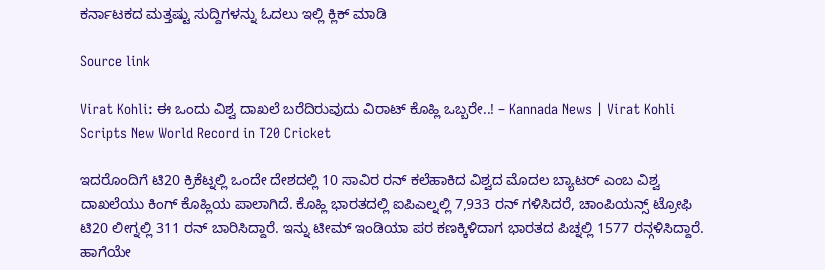ಕರ್ನಾಟಕದ ಮತ್ತಷ್ಟು ಸುದ್ದಿಗಳನ್ನು ಓದಲು ಇಲ್ಲಿ ಕ್ಲಿಕ್ ಮಾಡಿ

Source link

Virat Kohli: ಈ ಒಂದು ವಿಶ್ವ ದಾಖಲೆ ಬರೆದಿರುವುದು ವಿರಾಟ್ ಕೊಹ್ಲಿ ಒಬ್ಬರೇ..! – Kannada News | Virat Kohli Scripts New World Record in T20 Cricket

ಇದರೊಂದಿಗೆ ಟಿ20 ಕ್ರಿಕೆಟ್ನಲ್ಲಿ ಒಂದೇ ದೇಶದಲ್ಲಿ 10 ಸಾವಿರ ರನ್ ಕಲೆಹಾಕಿದ ವಿಶ್ವದ ಮೊದಲ ಬ್ಯಾಟರ್ ಎಂಬ ವಿಶ್ವ ದಾಖಲೆಯು ಕಿಂಗ್ ಕೊಹ್ಲಿಯ ಪಾಲಾಗಿದೆ. ಕೊಹ್ಲಿ ಭಾರತದಲ್ಲಿ ಐಪಿಎಲ್ನಲ್ಲಿ 7,933 ರನ್ ಗಳಿಸಿದರೆ, ಚಾಂಪಿಯನ್ಸ್ ಟ್ರೋಫಿ ಟಿ20 ಲೀಗ್ನಲ್ಲಿ 311 ರನ್ ಬಾರಿಸಿದ್ದಾರೆ. ಇನ್ನು ಟೀಮ್ ಇಂಡಿಯಾ ಪರ ಕಣಕ್ಕಿಳಿದಾಗ ಭಾರತದ ಪಿಚ್ನಲ್ಲಿ 1577 ರನ್ಗಳಿಸಿದ್ದಾರೆ. ಹಾಗೆಯೇ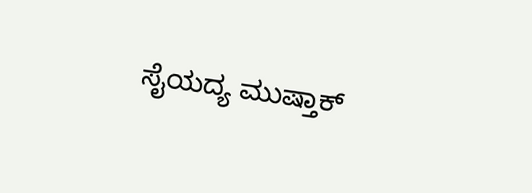ಸೈಯದ್ಯ ಮುಷ್ತಾಕ್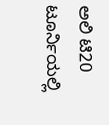ಅಲಿ ಟಿ20 ಟೂರ್ನಿಯಲ್ಲಿ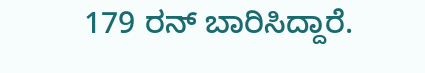179 ರನ್ ಬಾರಿಸಿದ್ದಾರೆ.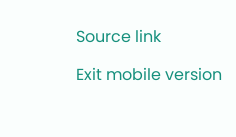Source link

Exit mobile version